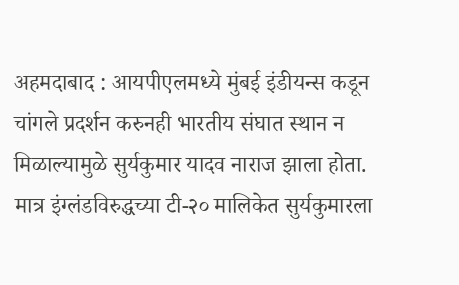अहमदाबाद : आयपीएलमध्ये मुंबई इंडीयन्स कडून चांगले प्रदर्शन करुनही भारतीय संघात स्थान न मिळाल्यामुळे सुर्यकुमार यादव नाराज झाला होता. मात्र इंग्लंडविरुद्धच्या टी-२० मालिकेत सुर्यकुमारला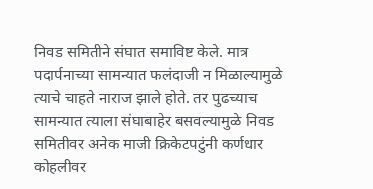निवड समितीने संघात समाविष्ट केले. मात्र पदार्पनाच्या सामन्यात फलंदाजी न मिळाल्यामुळे त्याचे चाहते नाराज झाले होते. तर पुढच्याच सामन्यात त्याला संघाबाहेर बसवल्यामुळे निवड समितीवर अनेक माजी क्रिकेटपटुंनी कर्णधार कोहलीवर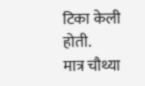टिका केली होती.
मात्र चौथ्या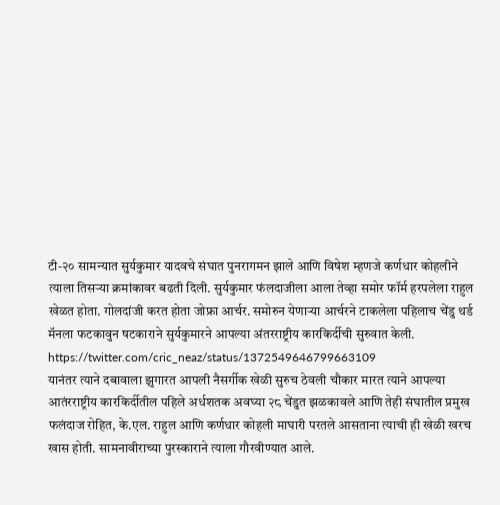टी-२० सामन्यात सुर्यकुमार यादवचे संघात पुनरागमन झाले आणि विषेश म्हणजे कर्णधार कोहलीने त्याला तिसऱ्या क्रमांकावर बढती दिली. सुर्यकुमार फंलदाजीला आला तेव्हा समोर फॉर्म हरपलेला राहुल खेळत होता. गोलदांजी करत होता जोफ्रा आर्चर. समोरुन येणाऱ्या आर्चरने टाकलेला पहिलाच चेंडु थर्ड मॅनला फटकावुन षटकाराने सुर्यकुमारने आपल्या अंतरराष्ट्रीय कारकिर्दीची सुरुवात केली.
https://twitter.com/cric_neaz/status/1372549646799663109
यानंतर त्याने दबावाला झुगारत आपली नैसर्गीक खेळी सुरुच ठेवली चौकार मारत त्याने आपल्या आतंरराष्ट्रीय कारकिर्दीतील पहिले अर्धशतक अवघ्या २८ चेंडुत झळकावले आणि तेही संघातील प्रमुख फलंदाज रोहित, के.एल. राहुल आणि कर्णधार कोहली माघारी परतले आसताना त्याची ही खेळी खरच खास होती. सामनावीराच्या पुरस्काराने त्याला गौरवीण्यात आले.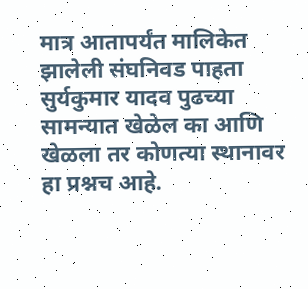मात्र आतापर्यंत मालिकेत झालेली संघनिवड पाहता सुर्यकुमार यादव पुढच्या सामन्यात खेळेल का आणि खेळला तर कोणत्या स्थानावर हा प्रश्नच आहे.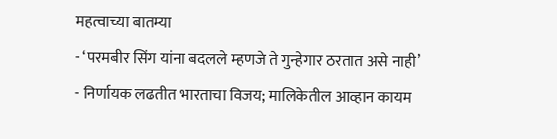महत्वाच्या बातम्या
- ‘परमबीर सिंग यांना बदलले म्हणजे ते गुन्हेगार ठरतात असे नाही’
- निर्णायक लढतीत भारताचा विजय; मालिकेतील आव्हान कायम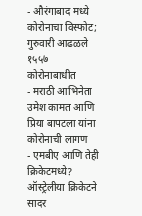- औरंगाबाद मध्ये कोरोनाचा विस्फोट; गुरुवारी आढळले १५५७ कोरोनाबाधीत
- मराठी आभिनेता उमेश कामत आणि प्रिया बापटला यांना कोरोनाची लागण
- एमबीए आणि तेही क्रिकेटमध्ये? ऑस्ट्रेलीया क्रिकेटने सादर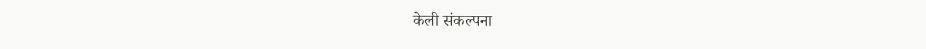केली संकल्पना